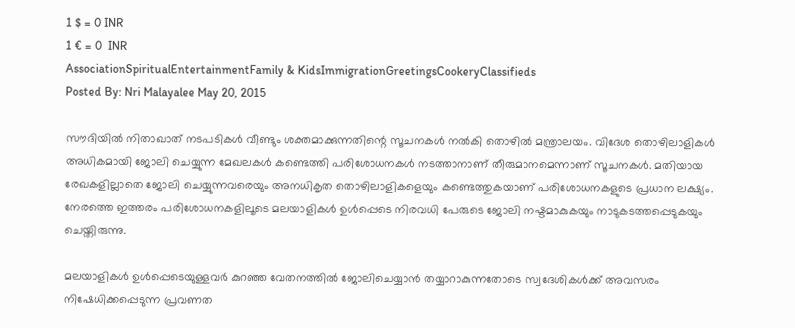1 $ = 0 INR
1 € = 0  INR
AssociationSpiritualEntertainmentFamily & KidsImmigrationGreetingsCookeryClassifieds
Posted By: Nri Malayalee May 20, 2015

സൗദിയില്‍ നിതാഖാത് നടപടികള്‍ വീണ്ടും ശക്തമാക്കുന്നതിന്റെ സൂചനകള്‍ നല്‍കി തൊഴില്‍ മന്ത്രാലയം. വിദേശ തൊഴിലാളികള്‍ അധികമായി ജോലി ചെയ്യുന്ന മേഖലകള്‍ കണ്ടെത്തി പരിശോധനകള്‍ നടത്താനാണ് തീരുമാനമെന്നാണ് സൂചനകള്‍. മതിയായ രേഖകളില്ലാതെ ജോലി ചെയ്യുന്നവരെയും അനധികൃത തൊഴിലാളികളെയും കണ്ടെത്തുകയാണ് പരിശോധനകളുടെ പ്രധാന ലക്ഷ്യം. നേരത്തെ ഇത്തരം പരിശോധനകളിലൂടെ മലയാളികള്‍ ഉള്‍പ്പെടെ നിരവധി പേരുടെ ജോലി നഷ്ടമാകുകയും നാടുകടത്തപ്പെടുകയും ചെയ്തിരുന്നു.

മലയാളികള്‍ ഉള്‍പ്പെടെയുള്ളവര്‍ കുറഞ്ഞ വേതനത്തില്‍ ജോലിചെയ്യാന്‍ തയ്യാറാകുന്നതോടെ സ്വദേശികള്‍ക്ക് അവസരം നിഷേധിക്കപ്പെടുന്ന പ്രവണത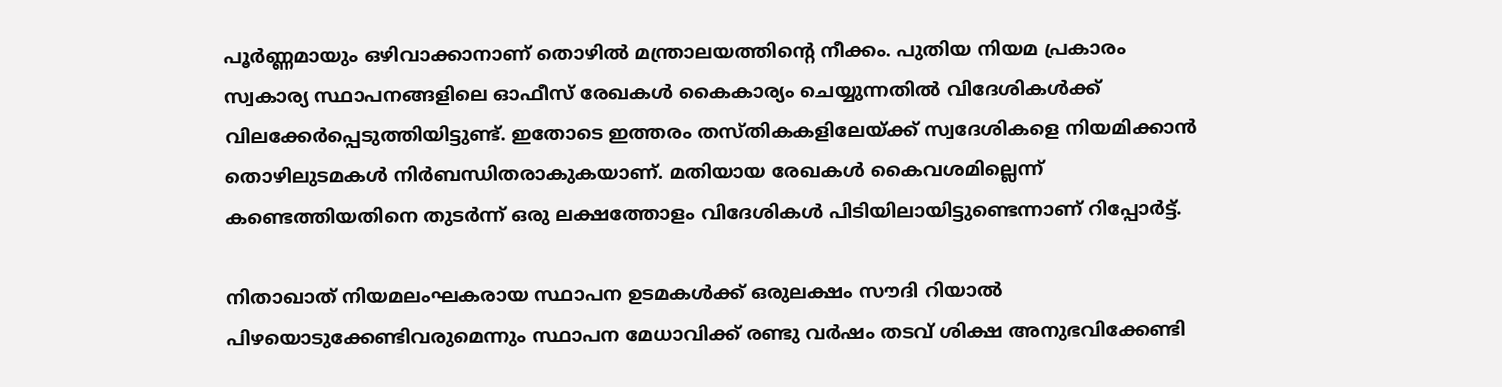പൂര്‍ണ്ണമായും ഒഴിവാക്കാനാണ് തൊഴില്‍ മന്ത്രാലയത്തിന്റെ നീക്കം. പുതിയ നിയമ പ്രകാരം സ്വകാര്യ സ്ഥാപനങ്ങളിലെ ഓഫീസ് രേഖകള്‍ കൈകാര്യം ചെയ്യുന്നതില്‍ വിദേശികള്‍ക്ക് വിലക്കേര്‍പ്പെടുത്തിയിട്ടുണ്ട്. ഇതോടെ ഇത്തരം തസ്തികകളിലേയ്ക്ക് സ്വദേശികളെ നിയമിക്കാന്‍ തൊഴിലുടമകള്‍ നിര്‍ബന്ധിതരാകുകയാണ്. മതിയായ രേഖകള്‍ കൈവശമില്ലെന്ന് കണ്ടെത്തിയതിനെ തുടര്‍ന്ന് ഒരു ലക്ഷത്തോളം വിദേശികള്‍ പിടിയിലായിട്ടുണ്ടെന്നാണ് റിപ്പോര്‍ട്ട്.

നിതാഖാത് നിയമലംഘകരായ സ്ഥാപന ഉടമകള്‍ക്ക് ഒരുലക്ഷം സൗദി റിയാല്‍ പിഴയൊടുക്കേണ്ടിവരുമെന്നും സ്ഥാപന മേധാവിക്ക് രണ്ടു വര്‍ഷം തടവ് ശിക്ഷ അനുഭവിക്കേണ്ടി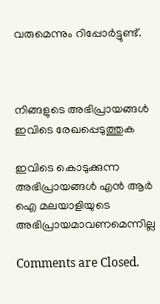വരുമെന്നും റിപ്പോര്‍ട്ടുണ്ട്.



നിങ്ങളുടെ അഭിപ്രായങ്ങള്‍ ഇവിടെ രേഖപ്പെടുത്തുക

ഇവിടെ കൊടുക്കുന്ന അഭിപ്രായങ്ങള്‍ എന്‍ ആര്‍ ഐ മലയാളിയുടെ അഭിപ്രായമാവണമെന്നില്ല

Comments are Closed.